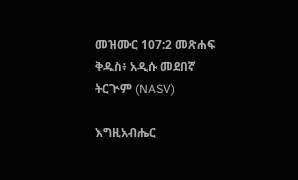መዝሙር 107:2 መጽሐፍ ቅዱስ፥ አዲሱ መደበኛ ትርጒም (NASV)

እግዚአብሔር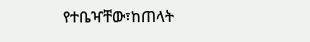የተቤዣቸው፣ከጠላት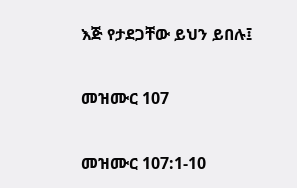እጅ የታደጋቸው ይህን ይበሉ፤

መዝሙር 107

መዝሙር 107:1-10